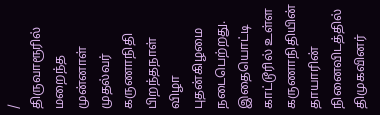/
திருவாரூரில் மறைந்த முன்னாள் முதல்வர் கருணாநிதி பிறந்தநாள் விழா புதன்கிழமை நடைபெற்றது.
இதையொட்டி காட்டூரில் உள்ள கருணாநிதியின் தாயாரின் நினைவிடத்தில் திமுகவினர்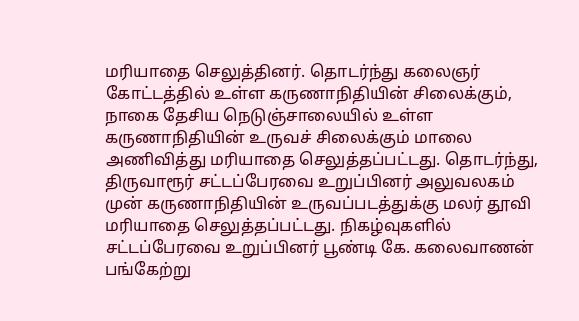மரியாதை செலுத்தினர். தொடர்ந்து கலைஞர் கோட்டத்தில் உள்ள கருணாநிதியின் சிலைக்கும், நாகை தேசிய நெடுஞ்சாலையில் உள்ள கருணாநிதியின் உருவச் சிலைக்கும் மாலை அணிவித்து மரியாதை செலுத்தப்பட்டது. தொடர்ந்து, திருவாரூர் சட்டப்பேரவை உறுப்பினர் அலுவலகம் முன் கருணாநிதியின் உருவப்படத்துக்கு மலர் தூவி மரியாதை செலுத்தப்பட்டது. நிகழ்வுகளில் சட்டப்பேரவை உறுப்பினர் பூண்டி கே. கலைவாணன் பங்கேற்று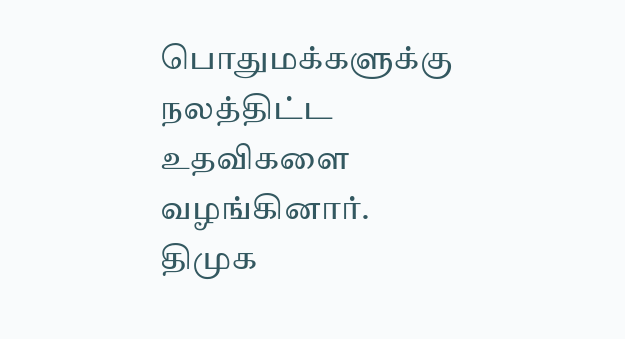பொதுமக்களுக்கு நலத்திட்ட உதவிகளை வழங்கினார். திமுக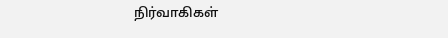நிர்வாகிகள்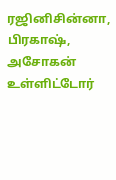ரஜினிசின்னா, பிரகாஷ், அசோகன் உள்ளிட்டோர்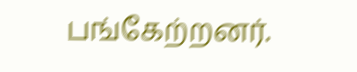பங்கேற்றனர்.